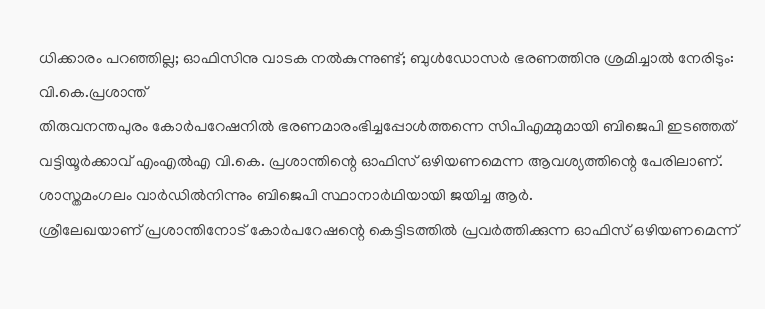ധിക്കാരം പറഞ്ഞില്ല; ഓഫിസിനു വാടക നൽകുന്നുണ്ട്; ബുൾഡോസർ ഭരണത്തിനു ശ്രമിച്ചാൽ നേരിടും: വി.കെ.പ്രശാന്ത്
തിരുവനന്തപുരം കോർപറേഷനിൽ ഭരണമാരംഭിച്ചപ്പോൾത്തന്നെ സിപിഎമ്മുമായി ബിജെപി ഇടഞ്ഞത് വട്ടിയൂർക്കാവ് എംഎൽഎ വി.കെ. പ്രശാന്തിന്റെ ഓഫിസ് ഒഴിയണമെന്ന ആവശ്യത്തിന്റെ പേരിലാണ്. ശാസ്തമംഗലം വാർഡിൽനിന്നും ബിജെപി സ്ഥാനാർഥിയായി ജയിച്ച ആർ.
ശ്രീലേഖയാണ് പ്രശാന്തിനോട് കോർപറേഷന്റെ കെട്ടിടത്തിൽ പ്രവർത്തിക്കുന്ന ഓഫിസ് ഒഴിയണമെന്ന്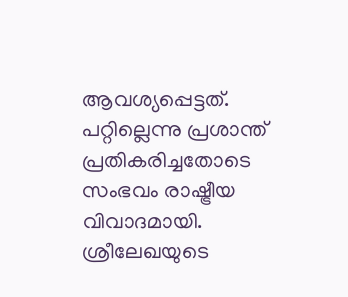ആവശ്യപ്പെട്ടത്. പറ്റില്ലെന്നു പ്രശാന്ത് പ്രതികരിച്ചതോടെ സംഭവം രാഷ്ട്രീയ വിവാദമായി. ശ്രീലേഖയുടെ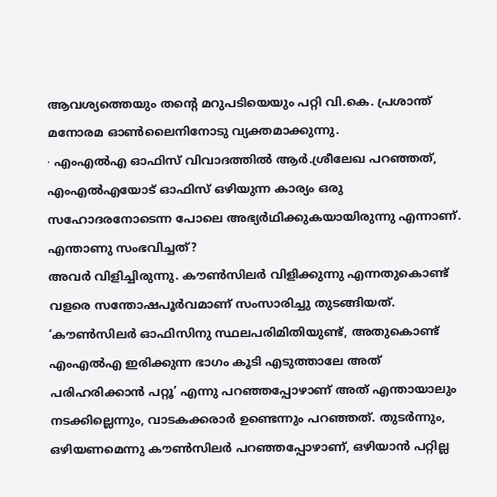ആവശ്യത്തെയും തന്റെ മറുപടിയെയും പറ്റി വി.കെ. പ്രശാന്ത് മനോരമ ഓൺലൈനിനോടു വ്യക്തമാക്കുന്നു.
∙ എംഎൽഎ ഓഫിസ് വിവാദത്തിൽ ആർ.ശ്രീലേഖ പറഞ്ഞത്, എംഎൽഎയോട് ഓഫിസ് ഒഴിയുന്ന കാര്യം ഒരു സഹോദരനോടെന്ന പോലെ അഭ്യർഥിക്കുകയായിരുന്നു എന്നാണ്. എന്താണു സംഭവിച്ചത്?
അവർ വിളിച്ചിരുന്നു. കൗൺസിലർ വിളിക്കുന്നു എന്നതുകൊണ്ട് വളരെ സന്തോഷപൂർവമാണ് സംസാരിച്ചു തുടങ്ങിയത്. ‘കൗൺസിലർ ഓഫിസിനു സ്ഥലപരിമിതിയുണ്ട്, അതുകൊണ്ട് എംഎൽഎ ഇരിക്കുന്ന ഭാഗം കൂടി എടുത്താലേ അത് പരിഹരിക്കാൻ പറ്റൂ’ എന്നു പറഞ്ഞപ്പോഴാണ് അത് എന്തായാലും നടക്കില്ലെന്നും, വാടകക്കരാർ ഉണ്ടെന്നും പറഞ്ഞത്. തുടർന്നും, ഒഴിയണമെന്നു കൗൺസിലർ പറഞ്ഞപ്പോഴാണ്, ഒഴിയാൻ പറ്റില്ല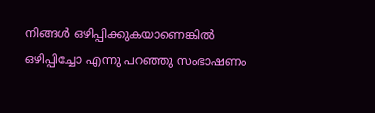നിങ്ങൾ ഒഴിപ്പിക്കുകയാണെങ്കിൽ ഒഴിപ്പിച്ചോ എന്നു പറഞ്ഞു സംഭാഷണം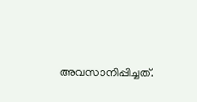അവസാനിപ്പിച്ചത്.